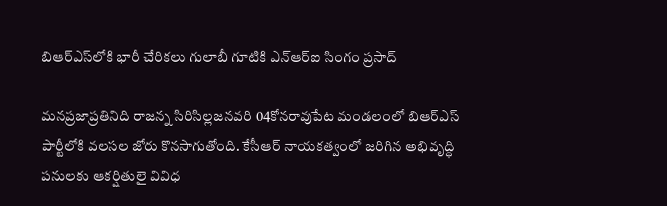బిఆర్ఎస్‌లోకి భారీ చేరికలు గులాబీ గూటికి ఎన్ఆర్ఐ సింగం ప్రసాద్

మనప్రజాప్రతినిది రాజన్న సిరిసిల్లజనవరి 04కోనరావుపేట మండలంలో బిఆర్ఎస్ పార్టీలోకి వలసల జోరు కొనసాగుతోంది. కేసీఆర్ నాయకత్వంలో జరిగిన అభివృద్ధి పనులకు ఆకర్షితులై వివిధ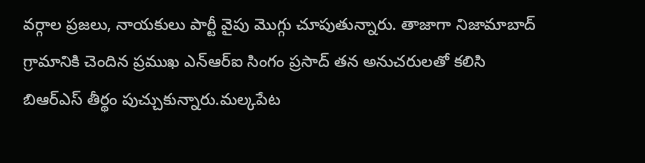వర్గాల ప్రజలు, నాయకులు పార్టీ వైపు మొగ్గు చూపుతున్నారు. తాజాగా నిజామాబాద్ గ్రామానికి చెందిన ప్రముఖ ఎన్ఆర్ఐ సింగం ప్రసాద్ తన అనుచరులతో కలిసి బిఆర్ఎస్ తీర్థం పుచ్చుకున్నారు.మల్కపేట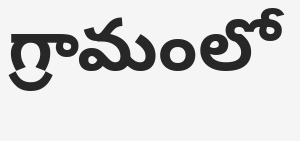గ్రామంలో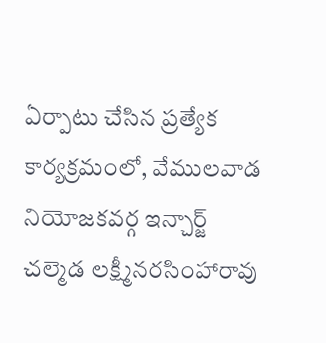ఏర్పాటు చేసిన ప్రత్యేక కార్యక్రమంలో, వేములవాడ నియోజకవర్గ ఇన్చార్జ్ చల్మెడ లక్ష్మీనరసింహారావు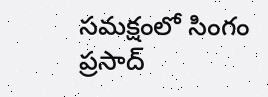సమక్షంలో సింగం ప్రసాద్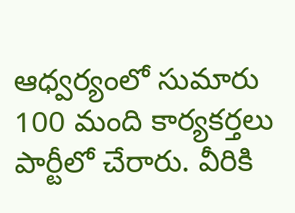ఆధ్వర్యంలో సుమారు 100 మంది కార్యకర్తలు పార్టీలో చేరారు. వీరికి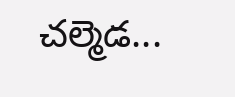చల్మెడ...